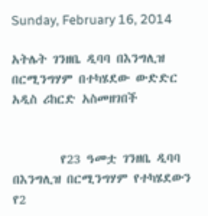Sunday, February 16, 2014

አትሌት ገንዘቤ ዲባባ በእንግሊዝ በርሚንግሃም በተካሄደው ውድድር አዲስ ሪከርድ አስመዘገበች


        የ23 ዓመቷ ገንዘቤ ዲባባ በእንግሊዝ በርሚንግሃም የተካሄደውን የ2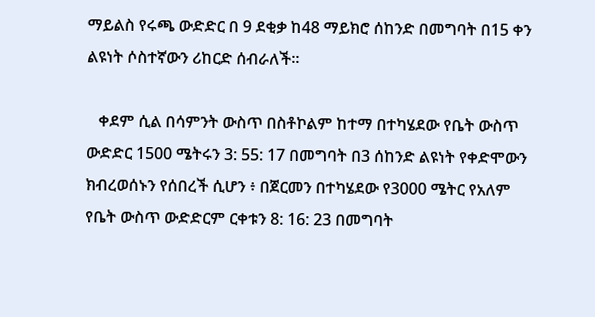ማይልስ የሩጫ ውድድር በ 9 ደቂቃ ከ48 ማይክሮ ሰከንድ በመግባት በ15 ቀን ልዩነት ሶስተኛውን ሪከርድ ሰብራለች።

   ቀደም ሲል በሳምንት ውስጥ በስቶኮልም ከተማ በተካሄደው የቤት ውስጥ ውድድር 1500 ሜትሩን 3: 55: 17 በመግባት በ3 ሰከንድ ልዩነት የቀድሞውን ክብረወሰኑን የሰበረች ሲሆን ፥ በጀርመን በተካሄደው የ3000 ሜትር የአለም የቤት ውስጥ ውድድርም ርቀቱን 8: 16: 23 በመግባት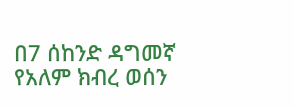በ7 ሰከንድ ዳግመኛ የአለም ክብረ ወሰን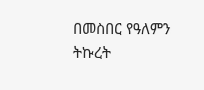በመስበር የዓለምን ትኩረት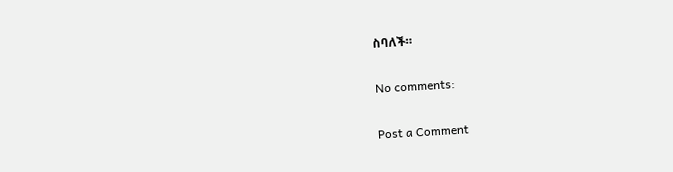ስባለች።

No comments:

Post a Comment